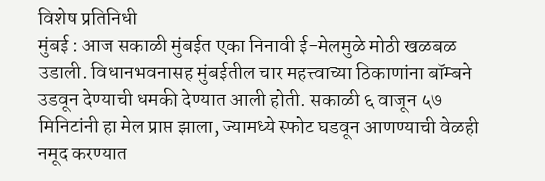विशेष प्रतिनिधी
मुंबई : आज सकाळी मुंबईत एका निनावी ई-मेलमुळे मोठी खळबळ उडाली. विधानभवनासह मुंबईतील चार महत्त्वाच्या ठिकाणांना बॉम्बने उडवून देण्याची धमकी देण्यात आली होती. सकाळी ६ वाजून ५७ मिनिटांनी हा मेल प्राप्त झाला, ज्यामध्ये स्फोट घडवून आणण्याची वेळही नमूद करण्यात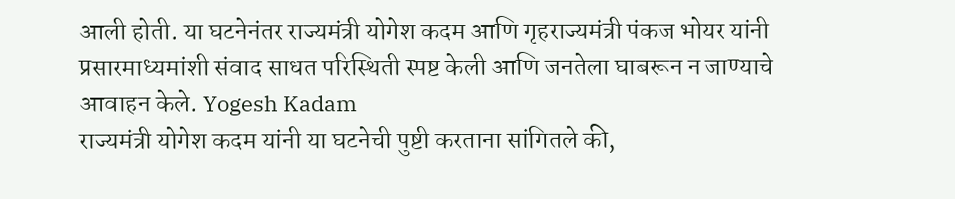आली होती. या घटनेनंतर राज्यमंत्री योगेश कदम आणि गृहराज्यमंत्री पंकज भोयर यांनी प्रसारमाध्यमांशी संवाद साधत परिस्थिती स्पष्ट केली आणि जनतेला घाबरून न जाण्याचे आवाहन केले. Yogesh Kadam
राज्यमंत्री योगेश कदम यांनी या घटनेची पुष्टी करताना सांगितले की,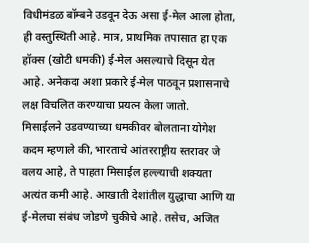विधीमंडळ बॉम्बने उडवून देऊ असा ई-मेल आला होता, ही वस्तुस्थिती आहे. मात्र, प्राथमिक तपासात हा एक हॉक्स (खोटी धमकी) ई-मेल असल्याचे दिसून येत आहे. अनेकदा अशा प्रकारे ई-मेल पाठवून प्रशासनाचे लक्ष विचलित करण्याचा प्रयत्न केला जातो.
मिसाईलने उडवण्याच्या धमकीवर बोलताना योगेश कदम म्हणाले की, भारताचे आंतरराष्ट्रीय स्तरावर जे वलय आहे, ते पाहता मिसाईल हल्ल्याची शक्यता अत्यंत कमी आहे. आखाती देशांतील युद्धाचा आणि या ई-मेलचा संबंध जोडणे चुकीचे आहे. तसेच, अजित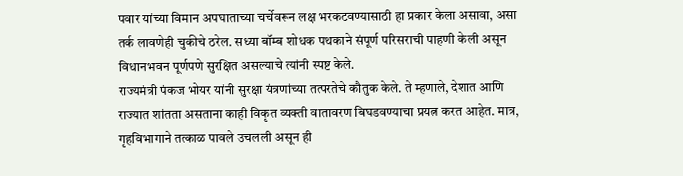पवार यांच्या विमान अपघाताच्या चर्चेवरून लक्ष भरकटवण्यासाठी हा प्रकार केला असावा, असा तर्क लावणेही चुकीचे ठरेल. सध्या बॉम्ब शोधक पथकाने संपूर्ण परिसराची पाहणी केली असून विधानभवन पूर्णपणे सुरक्षित असल्याचे त्यांनी स्पष्ट केले.
राज्यमंत्री पंकज भोयर यांनी सुरक्षा यंत्रणांच्या तत्परतेचे कौतुक केले. ते म्हणाले, देशात आणि राज्यात शांतता असताना काही विकृत व्यक्ती वातावरण बिघडवण्याचा प्रयत्न करत आहेत. मात्र, गृहविभागाने तत्काळ पावले उचलली असून ही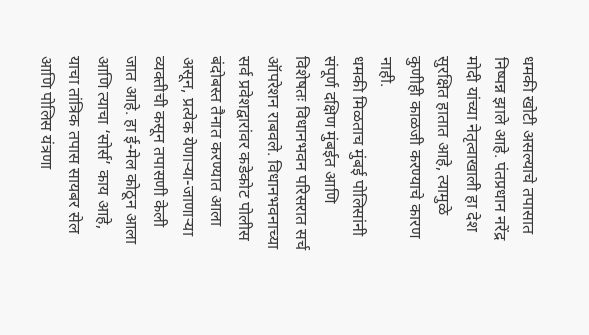धमकी खोटी असल्याचे तपासात निष्पन्न झाले आहे. पंतप्रधान नरेंद्र मोदी यांच्या नेतृत्वाखाली हा देश सुरक्षित हातात आहे, त्यामुळे कुणीही काळजी करण्याचे कारण नाही.
धमकी मिळताच मुंबई पोलिसांनी संपूर्ण दक्षिण मुंबईत आणि विशेषतः विधानभवन परिसरात सर्च ऑपरेशन राबवले. विधानभवनाच्या सर्व प्रवेशद्वारांवर कडेकोट पोलीस बंदोबस्त तैनात करण्यात आला असून, प्रत्येक येणाऱ्या-जाणाऱ्या व्यक्तीची कसून तपासणी केली जात आहे. हा ई-मेल कोठून आला आणि त्याचा ‘सोर्स’ काय आहे, याचा तांत्रिक तपास सायबर सेल आणि पोलिस यंत्रणा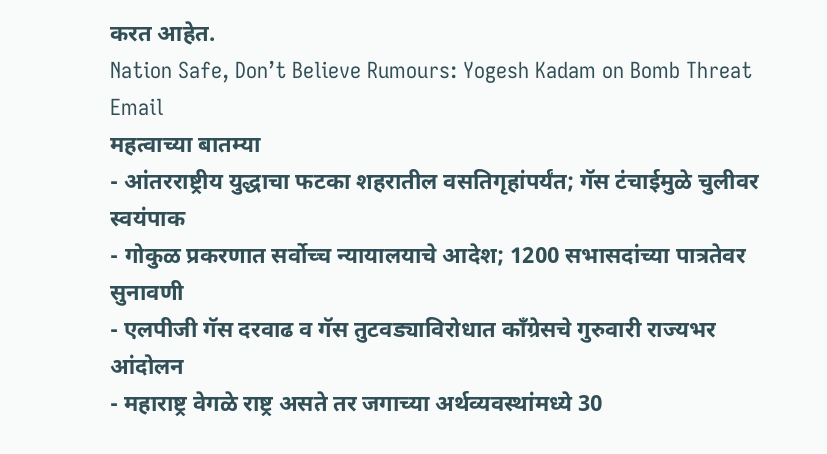करत आहेत.
Nation Safe, Don’t Believe Rumours: Yogesh Kadam on Bomb Threat Email
महत्वाच्या बातम्या
- आंतरराष्ट्रीय युद्धाचा फटका शहरातील वसतिगृहांपर्यंत; गॅस टंचाईमुळे चुलीवर स्वयंपाक
- गोकुळ प्रकरणात सर्वोच्च न्यायालयाचे आदेश; 1200 सभासदांच्या पात्रतेवर सुनावणी
- एलपीजी गॅस दरवाढ व गॅस तुटवड्याविरोधात काँग्रेसचे गुरुवारी राज्यभर आंदोलन
- महाराष्ट्र वेगळे राष्ट्र असते तर जगाच्या अर्थव्यवस्थांमध्ये 30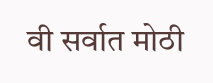वी सर्वात मोठी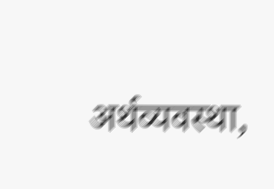अर्थव्यवस्था,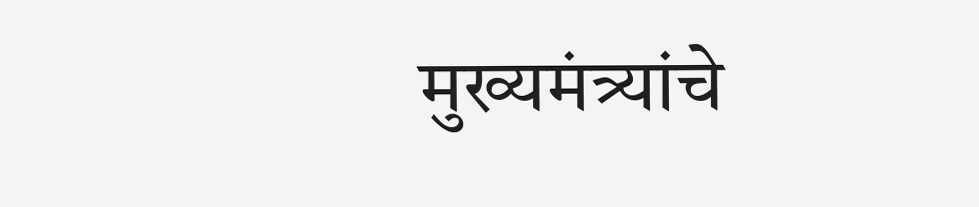मुख्यमंत्र्यांचे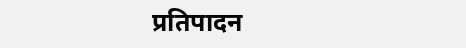प्रतिपादन